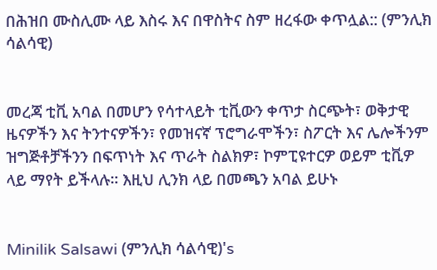በሕዝበ ሙስሊሙ ላይ እስሩ እና በዋስትና ስም ዘረፋው ቀጥሏል:: (ምንሊክ ሳልሳዊ)


መረጃ ቲቪ አባል በመሆን የሳተላይት ቲቪውን ቀጥታ ስርጭት፣ ወቅታዊ ዜናዎችን እና ትንተናዎችን፣ የመዝናኛ ፕሮግራሞችን፣ ስፖርት እና ሌሎችንም ዝግጅቶቻችንን በፍጥነት እና ጥራት ስልክዎ፣ ኮምፒዩተርዎ ወይም ቲቪዎ ላይ ማየት ይችላሉ። እዚህ ሊንክ ላይ በመጫን አባል ይሁኑ


Minilik Salsawi (ምንሊክ ሳልሳዊ)'s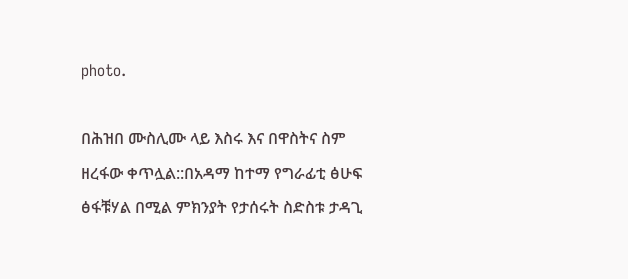photo.

በሕዝበ ሙስሊሙ ላይ እስሩ እና በዋስትና ስም ዘረፋው ቀጥሏል::በአዳማ ከተማ የግራፊቲ ፅሁፍ ፅፋቹሃል በሚል ምክንያት የታሰሩት ስድስቱ ታዳጊ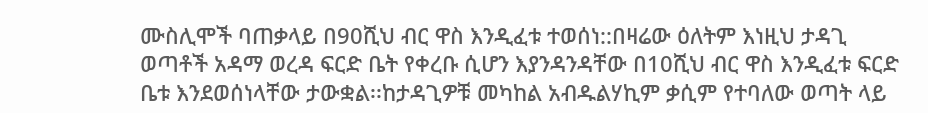ሙስሊሞች ባጠቃላይ በ90ሺህ ብር ዋስ እንዲፈቱ ተወሰነ::በዛሬው ዕለትም እነዚህ ታዳጊ ወጣቶች አዳማ ወረዳ ፍርድ ቤት የቀረቡ ሲሆን እያንዳንዳቸው በ10ሺህ ብር ዋስ እንዲፈቱ ፍርድ ቤቱ እንደወሰነላቸው ታውቋል፡፡ከታዳጊዎቹ መካከል አብዱልሃኪም ቃሲም የተባለው ወጣት ላይ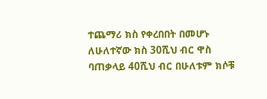ተጨማሪ ክስ የቀረበበት በመሆኑ ለሁለተኛው ክስ 30ሺህ ብር ዋስ ባጠቃላይ 40ሺህ ብር በሁለቱም ክሶቹ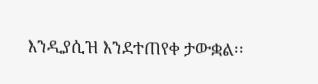እንዲያሲዝ እንደተጠየቀ ታውቋል፡፡